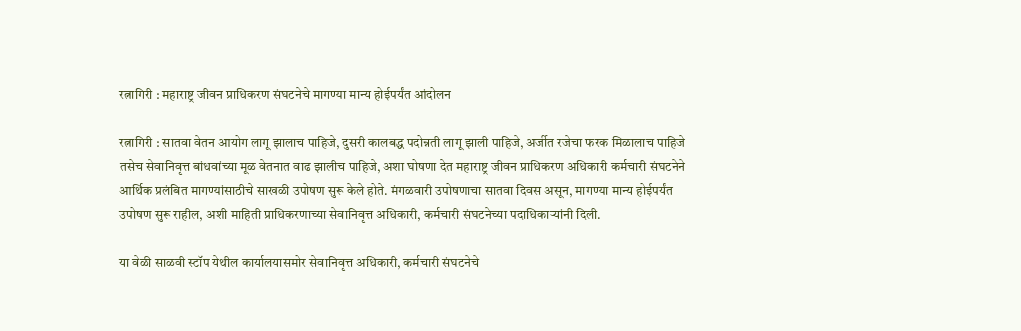रत्नागिरी : महाराष्ट्र जीवन प्राधिकरण संघटनेचे मागण्या मान्य होईपर्यंत आंदोलन

रत्नागिरी : सातवा वेतन आयोग लागू झालाच पाहिजे, दुसरी कालबद्ध पदोन्नती लागू झाली पाहिजे, अर्जीत रजेचा फरक मिळालाच पाहिजे तसेच सेवानिवृत्त बांधवांच्या मूळ वेतनात वाढ झालीच पाहिजे, अशा घोषणा देत महाराष्ट्र जीवन प्राधिकरण अधिकारी कर्मचारी संघटनेने आर्थिक प्रलंबित मागण्यांसाठीचे साखळी उपोषण सुरू केले होते. मंगळवारी उपोषणाचा सातवा दिवस असून, मागण्या मान्य होईपर्यंत उपोषण सुरू राहील, अशी माहिती प्राधिकरणाच्या सेवानिवृत्त अधिकारी, कर्मचारी संघटनेच्या पदाधिकाऱ्यांनी दिली.

या वेळी साळवी स्टॉप येथील कार्यालयासमोर सेवानिवृत्त अधिकारी, कर्मचारी संघटनेचे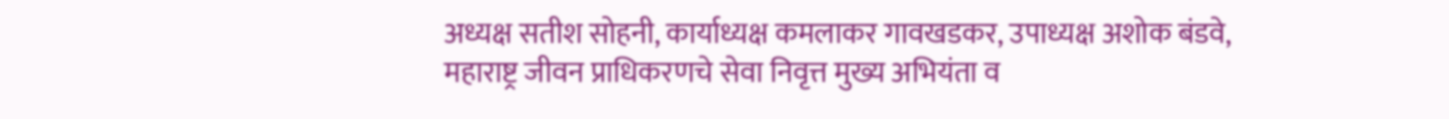अध्यक्ष सतीश सोहनी, कार्याध्यक्ष कमलाकर गावखडकर, उपाध्यक्ष अशोक बंडवे, महाराष्ट्र जीवन प्राधिकरणचे सेवा निवृत्त मुख्य अभियंता व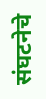संघटनेचे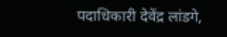पदाधिकारी देवेंद्र लांडगे,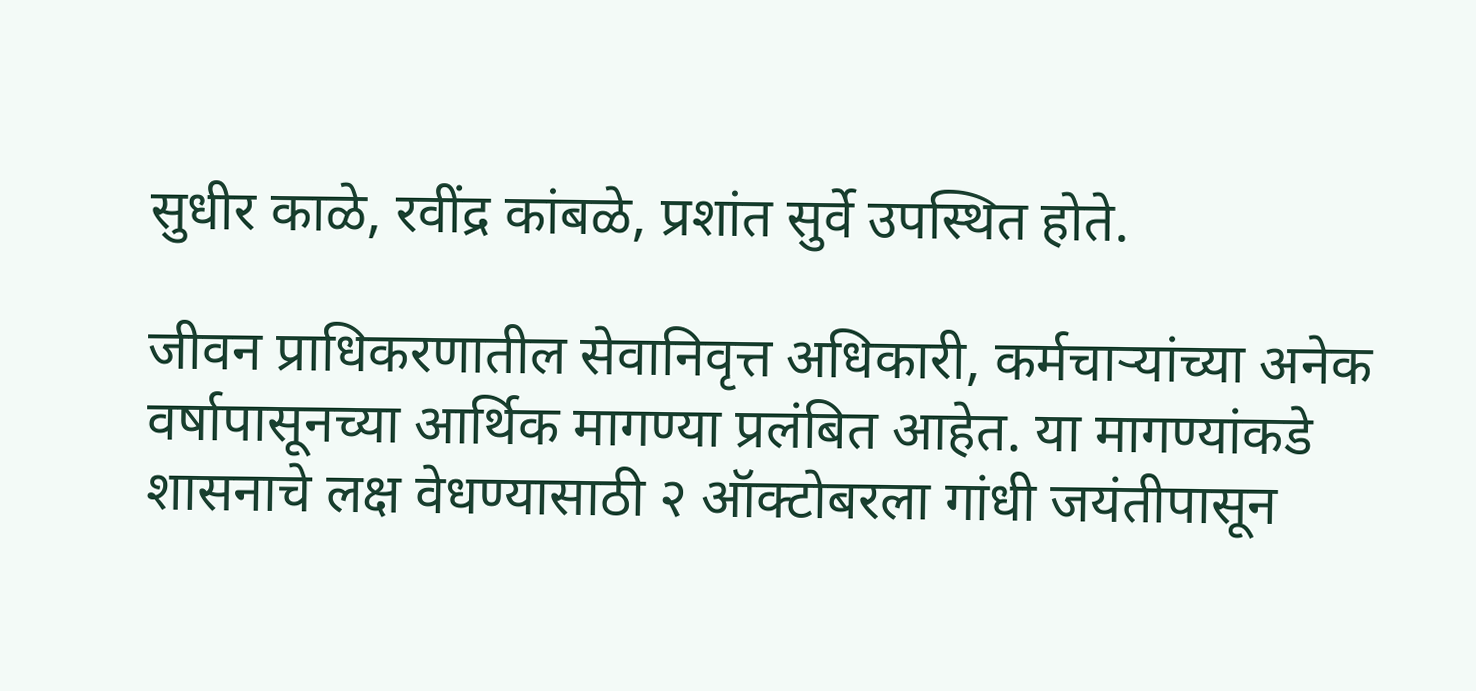सुधीर काळे, रवींद्र कांबळे, प्रशांत सुर्वे उपस्थित होते.

जीवन प्राधिकरणातील सेवानिवृत्त अधिकारी, कर्मचाऱ्यांच्या अनेक वर्षापासूनच्या आर्थिक मागण्या प्रलंबित आहेत. या मागण्यांकडे शासनाचे लक्ष वेधण्यासाठी २ ऑक्टोबरला गांधी जयंतीपासून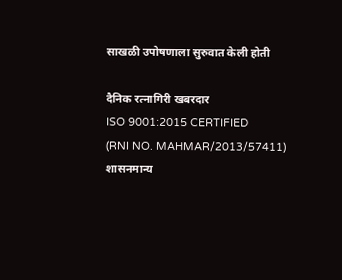साखळी उपोषणाला सुरुवात केली होती

दैनिक रत्नागिरी खबरदार
ISO 9001:2015 CERTIFIED
(RNI NO. MAHMAR/2013/57411)
शासनमान्य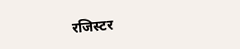रजिस्टर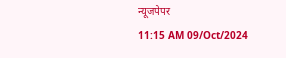न्यूजपेपर
11:15 AM 09/Oct/2024